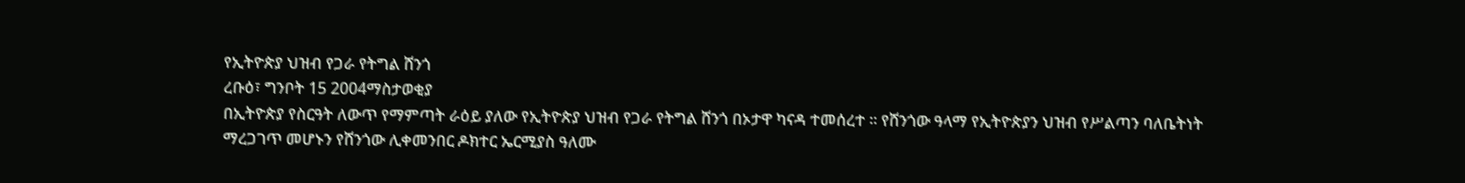የኢትዮጵያ ህዝብ የጋራ የትግል ሸንጎ
ረቡዕ፣ ግንቦት 15 2004ማስታወቂያ
በኢትዮጵያ የስርዓት ለውጥ የማምጣት ራዕይ ያለው የኢትዮጵያ ህዝብ የጋራ የትግል ሸንጎ በኦታዋ ካናዳ ተመሰረተ ። የሸንጎው ዓላማ የኢትዮጵያን ህዝብ የሥልጣን ባለቤትነት ማረጋገጥ መሆኑን የሸንጎው ሊቀመንበር ዶክተር ኤርሚያስ ዓለሙ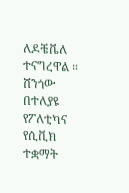ለዶቼቬለ ተናግረዋል ። ሸንጎው በተለያዩ የፖለቲካና የሲቪክ ተቋማት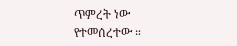ጥምረት ነው የተመሰረተው ።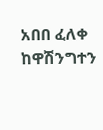አበበ ፈለቀ ከዋሽንግተን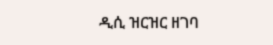ዲሲ ዝርዝር ዘገባ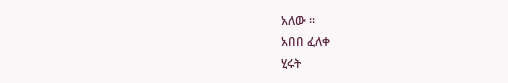አለው ።
አበበ ፈለቀ
ሂሩት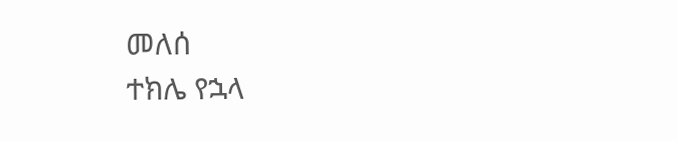መለሰ
ተክሌ የኋላ